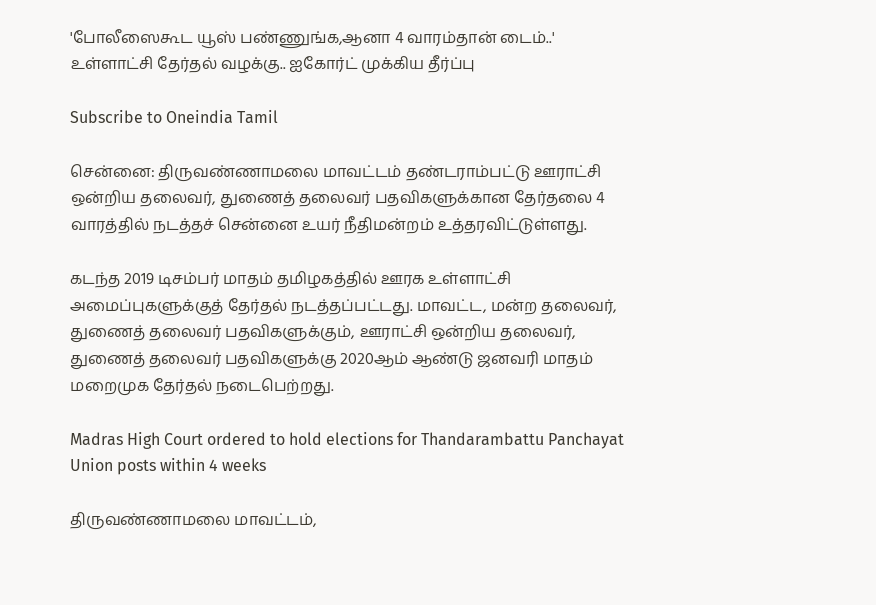'போலீஸைகூட யூஸ் பண்ணுங்க,ஆனா 4 வாரம்தான் டைம்..' உள்ளாட்சி தேர்தல் வழக்கு.. ஐகோர்ட் முக்கிய தீர்ப்பு

Subscribe to Oneindia Tamil

சென்னை: திருவண்ணாமலை மாவட்டம் தண்டராம்பட்டு ஊராட்சி ஒன்றிய தலைவர், துணைத் தலைவர் பதவிகளுக்கான தேர்தலை 4 வாரத்தில் நடத்தச் சென்னை உயர் நீதிமன்றம் உத்தரவிட்டுள்ளது.

கடந்த 2019 டிசம்பர் மாதம் தமிழகத்தில் ஊரக உள்ளாட்சி அமைப்புகளுக்குத் தேர்தல் நடத்தப்பட்டது. மாவட்ட, மன்ற தலைவர், துணைத் தலைவர் பதவிகளுக்கும், ஊராட்சி ஒன்றிய தலைவர், துணைத் தலைவர் பதவிகளுக்கு 2020ஆம் ஆண்டு ஜனவரி மாதம் மறைமுக தேர்தல் நடைபெற்றது.

Madras High Court ordered to hold elections for Thandarambattu Panchayat Union posts within 4 weeks

திருவண்ணாமலை மாவட்டம்,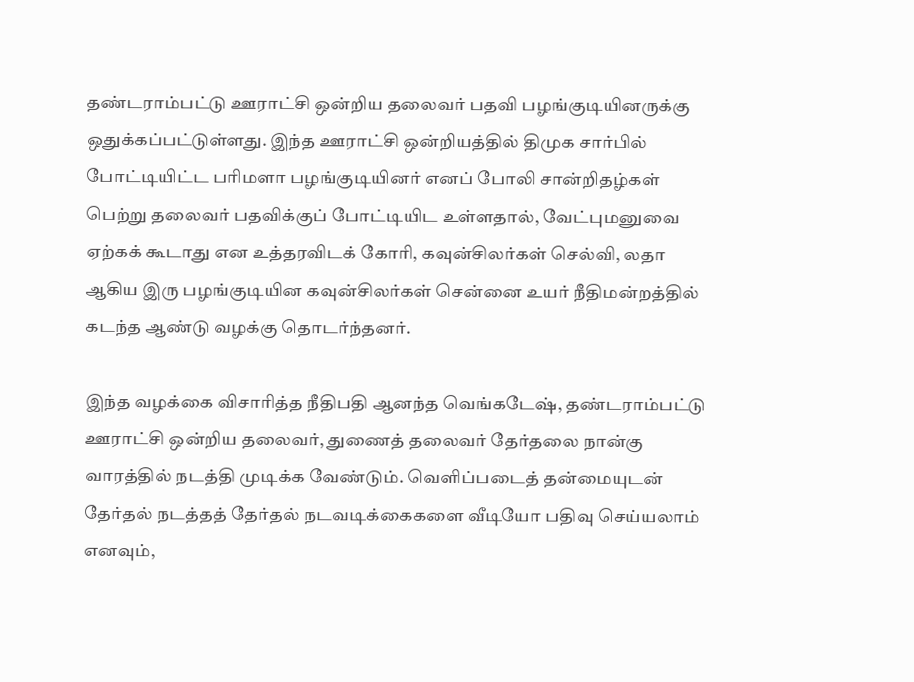தண்டராம்பட்டு ஊராட்சி ஒன்றிய தலைவர் பதவி பழங்குடியினருக்கு ஒதுக்கப்பட்டுள்ளது. இந்த ஊராட்சி ஒன்றியத்தில் திமுக சார்பில் போட்டியிட்ட பரிமளா பழங்குடியினர் எனப் போலி சான்றிதழ்கள் பெற்று தலைவர் பதவிக்குப் போட்டியிட உள்ளதால், வேட்புமனுவை ஏற்கக் கூடாது என உத்தரவிடக் கோரி, கவுன்சிலர்கள் செல்வி, லதா ஆகிய இரு பழங்குடியின கவுன்சிலர்கள் சென்னை உயர் நீதிமன்றத்தில் கடந்த ஆண்டு வழக்கு தொடர்ந்தனர்.

இந்த வழக்கை விசாரித்த நீதிபதி ஆனந்த வெங்கடேஷ், தண்டராம்பட்டு ஊராட்சி ஒன்றிய தலைவர், துணைத் தலைவர் தேர்தலை நான்கு வாரத்தில் நடத்தி முடிக்க வேண்டும். வெளிப்படைத் தன்மையுடன் தேர்தல் நடத்தத் தேர்தல் நடவடிக்கைகளை வீடியோ பதிவு செய்யலாம் எனவும்,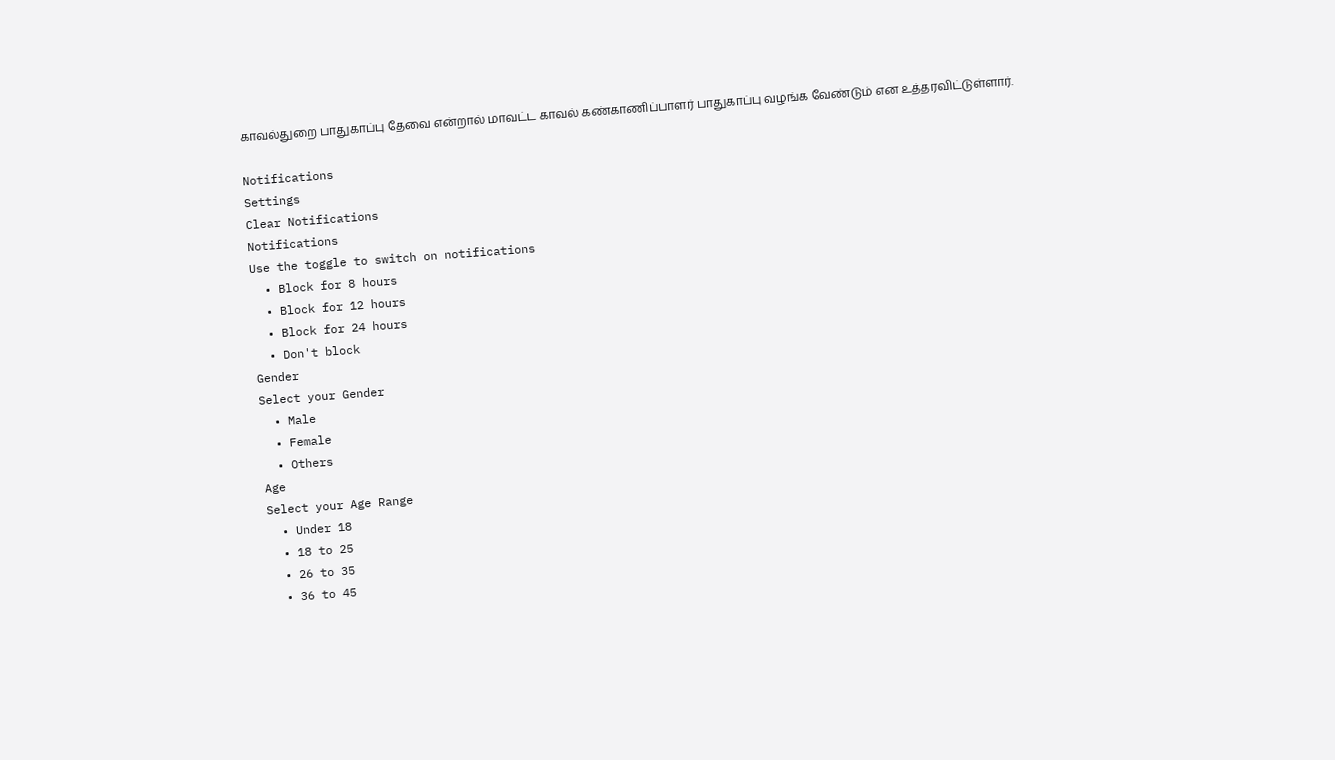காவல்துறை பாதுகாப்பு தேவை என்றால் மாவட்ட காவல் கண்காணிப்பாளர் பாதுகாப்பு வழங்க வேண்டும் என உத்தரவிட்டுள்ளார்.

Notifications
Settings
Clear Notifications
Notifications
Use the toggle to switch on notifications
  • Block for 8 hours
  • Block for 12 hours
  • Block for 24 hours
  • Don't block
Gender
Select your Gender
  • Male
  • Female
  • Others
Age
Select your Age Range
  • Under 18
  • 18 to 25
  • 26 to 35
  • 36 to 45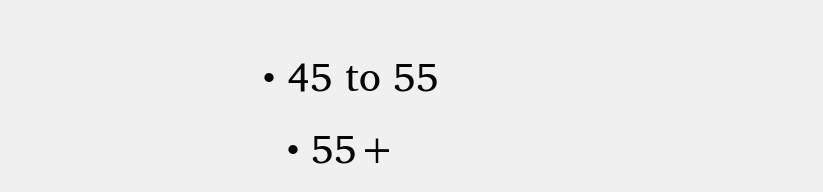• 45 to 55
  • 55+